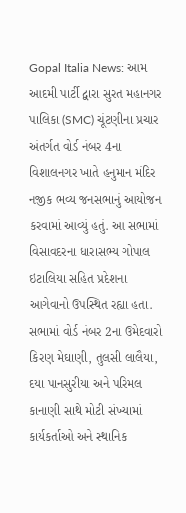Gopal Italia News: આમ આદમી પાર્ટી દ્વારા સુરત મહાનગર પાલિકા (SMC) ચૂંટણીના પ્રચાર અંતર્ગત વોર્ડ નંબર 4ના વિશાલનગર ખાતે હનુમાન મંદિર નજીક ભવ્ય જનસભાનું આયોજન કરવામાં આવ્યું હતું. આ સભામાં વિસાવદરના ધારાસભ્ય ગોપાલ ઇટાલિયા સહિત પ્રદેશના આગેવાનો ઉપસ્થિત રહ્યા હતા.
સભામાં વોર્ડ નંબર 2ના ઉમેદવારો કિરણ મેઘાણી, તુલસી લાલૈયા, દયા પાનસુરીયા અને પરિમલ કાનાણી સાથે મોટી સંખ્યામાં કાર્યકર્તાઓ અને સ્થાનિક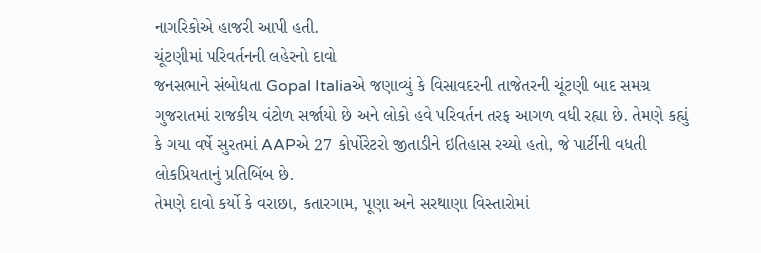નાગરિકોએ હાજરી આપી હતી.
ચૂંટણીમાં પરિવર્તનની લહેરનો દાવો
જનસભાને સંબોધતા Gopal Italiaએ જણાવ્યું કે વિસાવદરની તાજેતરની ચૂંટણી બાદ સમગ્ર ગુજરાતમાં રાજકીય વંટોળ સર્જાયો છે અને લોકો હવે પરિવર્તન તરફ આગળ વધી રહ્યા છે. તેમણે કહ્યું કે ગયા વર્ષે સુરતમાં AAPએ 27 કોર્પોરેટરો જીતાડીને ઇતિહાસ રચ્યો હતો, જે પાર્ટીની વધતી લોકપ્રિયતાનું પ્રતિબિંબ છે.
તેમણે દાવો કર્યો કે વરાછા, કતારગામ, પૂણા અને સરથાણા વિસ્તારોમાં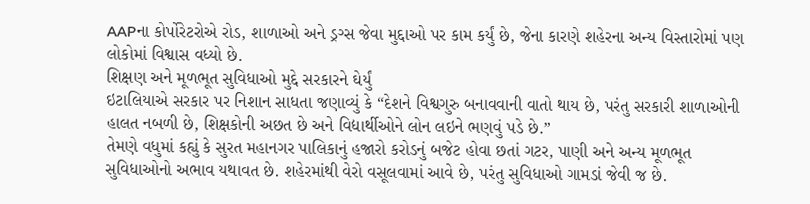AAPના કોર્પોરેટરોએ રોડ, શાળાઓ અને ડ્રગ્સ જેવા મુદ્દાઓ પર કામ કર્યું છે, જેના કારણે શહેરના અન્ય વિસ્તારોમાં પણ લોકોમાં વિશ્વાસ વધ્યો છે.
શિક્ષણ અને મૂળભૂત સુવિધાઓ મુદ્દે સરકારને ઘેર્યું
ઇટાલિયાએ સરકાર પર નિશાન સાધતા જણાવ્યું કે “દેશને વિશ્વગુરુ બનાવવાની વાતો થાય છે, પરંતુ સરકારી શાળાઓની હાલત નબળી છે, શિક્ષકોની અછત છે અને વિદ્યાર્થીઓને લોન લઇને ભણવું પડે છે.”
તેમણે વધુમાં કહ્યું કે સુરત મહાનગર પાલિકાનું હજારો કરોડનું બજેટ હોવા છતાં ગટર, પાણી અને અન્ય મૂળભૂત સુવિધાઓનો અભાવ યથાવત છે. શહેરમાંથી વેરો વસૂલવામાં આવે છે, પરંતુ સુવિધાઓ ગામડાં જેવી જ છે.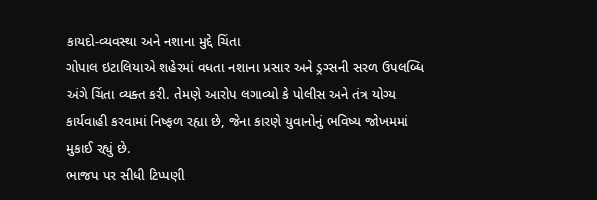કાયદો-વ્યવસ્થા અને નશાના મુદ્દે ચિંતા
ગોપાલ ઇટાલિયાએ શહેરમાં વધતા નશાના પ્રસાર અને ડ્રગ્સની સરળ ઉપલબ્ધિ અંગે ચિંતા વ્યક્ત કરી. તેમણે આરોપ લગાવ્યો કે પોલીસ અને તંત્ર યોગ્ય કાર્યવાહી કરવામાં નિષ્ફળ રહ્યા છે, જેના કારણે યુવાનોનું ભવિષ્ય જોખમમાં મુકાઈ રહ્યું છે.
ભાજપ પર સીધી ટિપ્પણી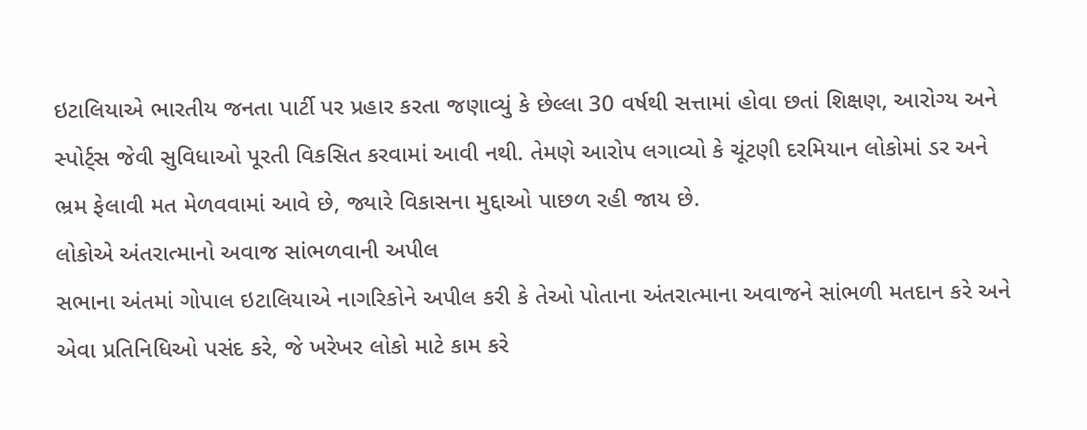ઇટાલિયાએ ભારતીય જનતા પાર્ટી પર પ્રહાર કરતા જણાવ્યું કે છેલ્લા 30 વર્ષથી સત્તામાં હોવા છતાં શિક્ષણ, આરોગ્ય અને સ્પોર્ટ્સ જેવી સુવિધાઓ પૂરતી વિકસિત કરવામાં આવી નથી. તેમણે આરોપ લગાવ્યો કે ચૂંટણી દરમિયાન લોકોમાં ડર અને ભ્રમ ફેલાવી મત મેળવવામાં આવે છે, જ્યારે વિકાસના મુદ્દાઓ પાછળ રહી જાય છે.
લોકોએ અંતરાત્માનો અવાજ સાંભળવાની અપીલ
સભાના અંતમાં ગોપાલ ઇટાલિયાએ નાગરિકોને અપીલ કરી કે તેઓ પોતાના અંતરાત્માના અવાજને સાંભળી મતદાન કરે અને એવા પ્રતિનિધિઓ પસંદ કરે, જે ખરેખર લોકો માટે કામ કરે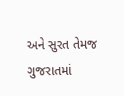અને સુરત તેમજ ગુજરાતમાં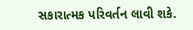સકારાત્મક પરિવર્તન લાવી શકે.